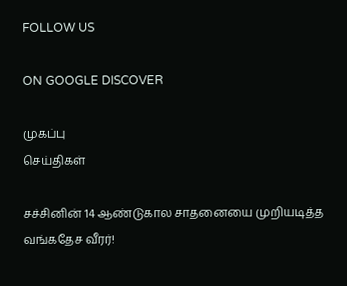FOLLOW US

ON GOOGLE DISCOVER

முகப்பு
செய்திகள்

சச்சினின் 14 ஆண்டுகால சாதனையை முறியடித்த வங்கதேச வீரர்!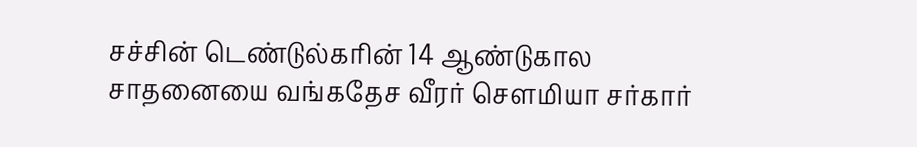சச்சின் டெண்டுல்கரின் 14 ஆண்டுகால சாதனையை வங்கதேச வீரர் சௌமியா சர்கார்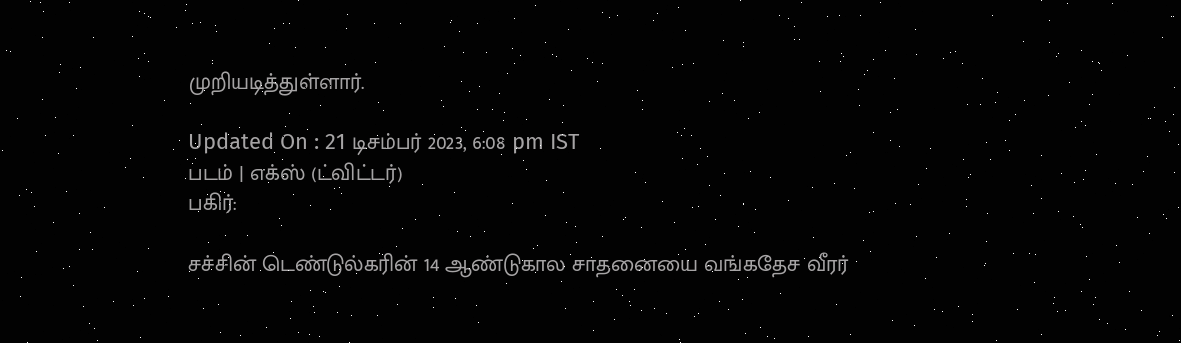முறியடித்துள்ளார்.

Updated On : 21 டிசம்பர் 2023, 6:08 pm IST
படம் | எக்ஸ் (ட்விட்டர்)
பகிர்:

சச்சின் டெண்டுல்கரின் 14 ஆண்டுகால சாதனையை வங்கதேச வீரர்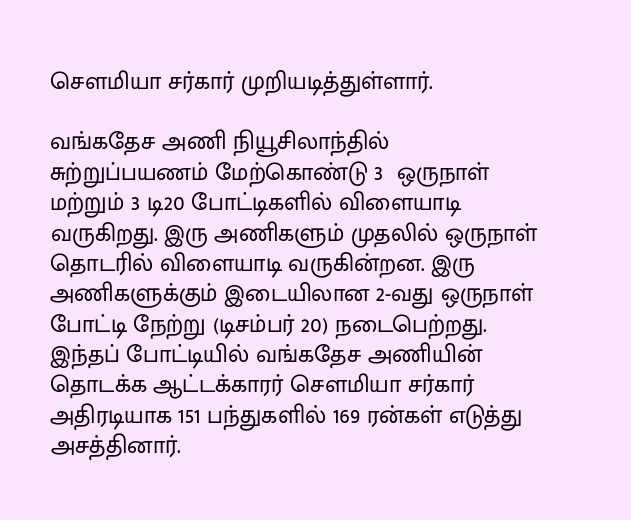சௌமியா சர்கார் முறியடித்துள்ளார்.

வங்கதேச அணி நியூசிலாந்தில் சுற்றுப்பயணம் மேற்கொண்டு 3  ஒருநாள் மற்றும் 3 டி20 போட்டிகளில் விளையாடி வருகிறது. இரு அணிகளும் முதலில் ஒருநாள் தொடரில் விளையாடி வருகின்றன. இரு அணிகளுக்கும் இடையிலான 2-வது ஒருநாள் போட்டி நேற்று (டிசம்பர் 20) நடைபெற்றது. இந்தப் போட்டியில் வங்கதேச அணியின் தொடக்க ஆட்டக்காரர் சௌமியா சர்கார் அதிரடியாக 151 பந்துகளில் 169 ரன்கள் எடுத்து அசத்தினார்.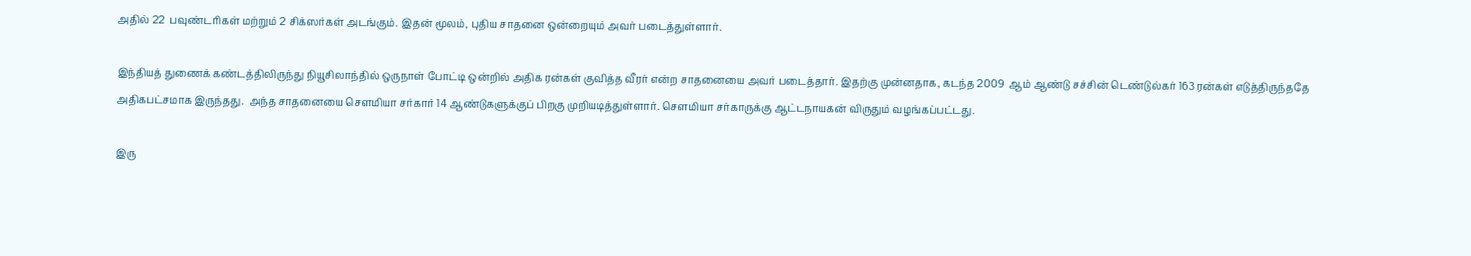அதில் 22  பவுண்டரிகள் மற்றும் 2 சிக்ஸர்கள் அடங்கும். இதன் மூலம், புதிய சாதனை ஒன்றையும் அவர் படைத்துள்ளார்.

இந்தியத் துணைக் கண்டத்திலிருந்து நியூசிலாந்தில் ஒருநாள் போட்டி ஒன்றில் அதிக ரன்கள் குவித்த வீரர் என்ற சாதனையை அவர் படைத்தார். இதற்கு முன்னதாக, கடந்த 2009  ஆம் ஆண்டு சச்சின் டெண்டுல்கர் 163 ரன்கள் எடுத்திருந்ததே அதிகபட்சமாக இருந்தது.  அந்த சாதனையை சௌமியா சர்கார் 14 ஆண்டுகளுக்குப் பிறகு முறியடித்துள்ளார். சௌமியா சர்காருக்கு ஆட்டநாயகன் விருதும் வழங்கப்பட்டது.

இரு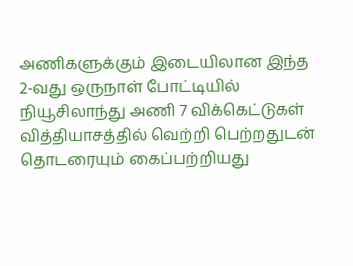அணிகளுக்கும் இடையிலான இந்த 2-வது ஒருநாள் போட்டியில் நியூசிலாந்து அணி 7 விக்கெட்டுகள் வித்தியாசத்தில் வெற்றி பெற்றதுடன் தொடரையும் கைப்பற்றியது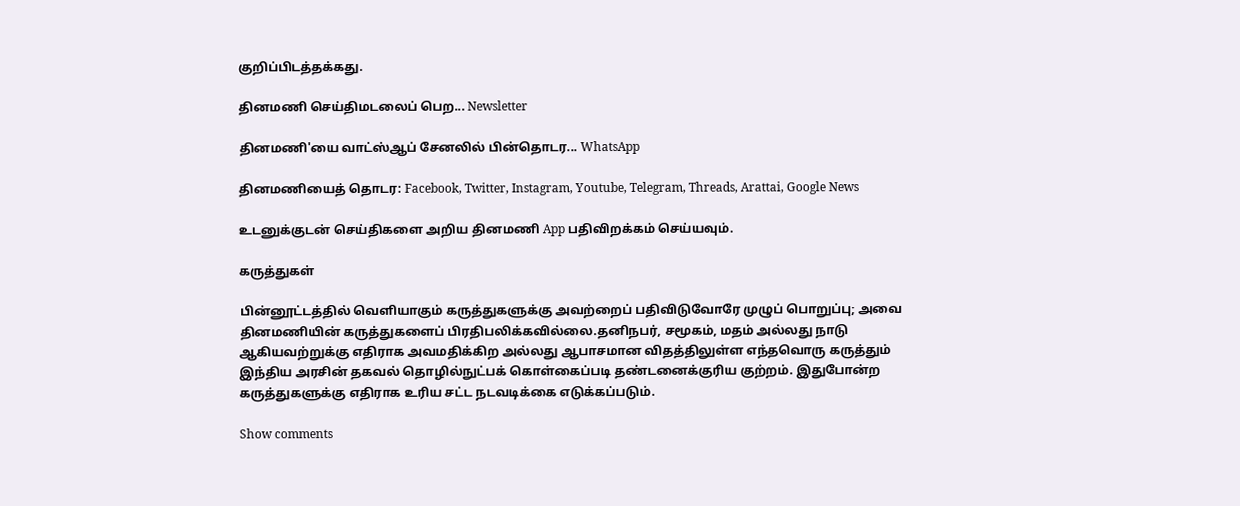குறிப்பிடத்தக்கது.

தினமணி செய்திமடலைப் பெற... Newsletter

தினமணி'யை வாட்ஸ்ஆப் சேனலில் பின்தொடர... WhatsApp

தினமணியைத் தொடர: Facebook, Twitter, Instagram, Youtube, Telegram, Threads, Arattai, Google News

உடனுக்குடன் செய்திகளை அறிய தினமணி App பதிவிறக்கம் செய்யவும்.

கருத்துகள்

பின்னூட்டத்தில் வெளியாகும் கருத்துகளுக்கு அவற்றைப் பதிவிடுவோரே முழுப் பொறுப்பு; அவை தினமணியின் கருத்துகளைப் பிரதிபலிக்கவில்லை.தனிநபர், சமூகம், மதம் அல்லது நாடு ஆகியவற்றுக்கு எதிராக அவமதிக்கிற அல்லது ஆபாசமான விதத்திலுள்ள எந்தவொரு கருத்தும் இந்திய அரசின் தகவல் தொழில்நுட்பக் கொள்கைப்படி தண்டனைக்குரிய குற்றம். இதுபோன்ற கருத்துகளுக்கு எதிராக உரிய சட்ட நடவடிக்கை எடுக்கப்படும்.

Show comments